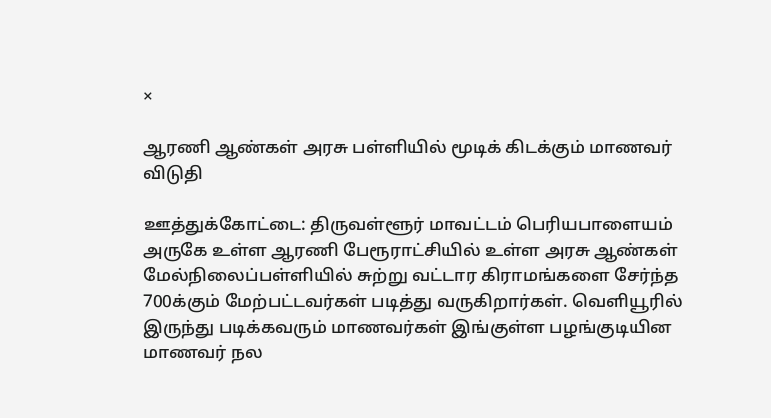×

ஆரணி ஆண்கள் அரசு பள்ளியில் மூடிக் கிடக்கும் மாணவர் விடுதி

ஊத்துக்கோட்டை: திருவள்ளூர் மாவட்டம் பெரியபாளையம் அருகே உள்ள ஆரணி பேரூராட்சியில் உள்ள அரசு ஆண்கள் மேல்நிலைப்பள்ளியில் சுற்று வட்டார கிராமங்களை சேர்ந்த 700க்கும் மேற்பட்டவர்கள் படித்து வருகிறார்கள். வெளியூரில் இருந்து படிக்கவரும் மாணவர்கள் இங்குள்ள பழங்குடியின மாணவர் நல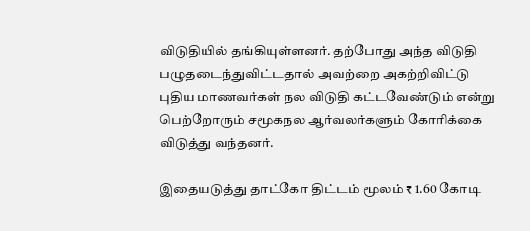விடுதியில் தங்கியுள்ளனர். தற்போது அந்த விடுதி பழுதடைந்துவிட்டதால் அவற்றை அகற்றிவிட்டு புதிய மாணவர்கள் நல விடுதி கட்டவேண்டும் என்று பெற்றோரும் சமூகநல ஆர்வலர்களும் கோரிக்கை விடுத்து வந்தனர்.

இதையடுத்து தாட்கோ திட்டம் மூலம் ₹ 1.60 கோடி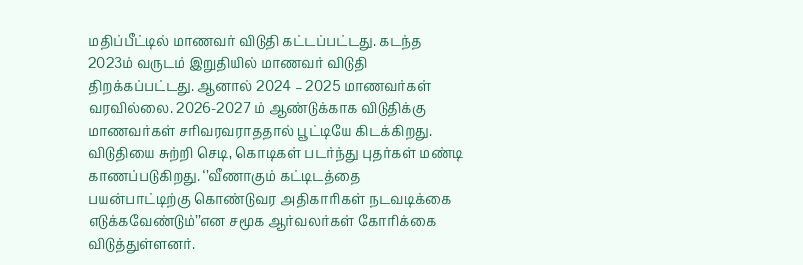மதிப்பீட்டில் மாணவர் விடுதி கட்டப்பட்டது. கடந்த 2023ம் வருடம் இறுதியில் மாணவர் விடுதி திறக்கப்பட்டது. ஆனால் 2024 – 2025 மாணவர்கள் வரவில்லை. 2026-2027 ம் ஆண்டுக்காக விடுதிக்கு மாணவர்கள் சரிவரவராததால் பூட்டியே கிடக்கிறது. விடுதியை சுற்றி செடி, கொடிகள் படர்ந்து புதர்கள் மண்டி காணப்படுகிறது. ‘’வீணாகும் கட்டிடத்தை பயன்பாட்டிற்கு கொண்டுவர அதிகாரிகள் நடவடிக்கை எடுக்கவேண்டும்’’என சமூக ஆர்வலர்கள் கோரிக்கை விடுத்துள்ளனர்.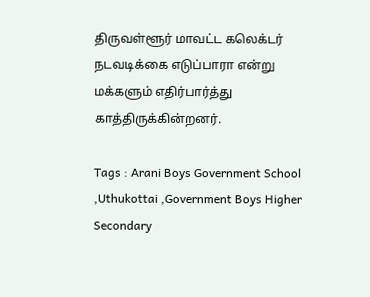திருவள்ளூர் மாவட்ட கலெக்டர் நடவடிக்கை எடுப்பாரா என்று மக்களும் எதிர்பார்த்து காத்திருக்கின்றனர்.

Tags : Arani Boys Government School ,Uthukottai ,Government Boys Higher Secondary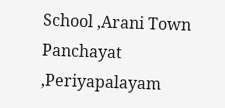School ,Arani Town Panchayat ,Periyapalayam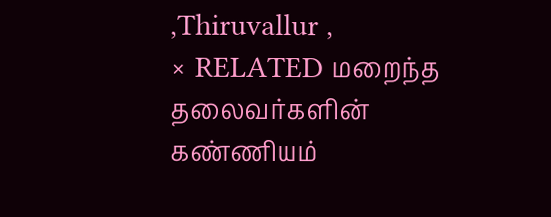,Thiruvallur ,
× RELATED மறைந்த தலைவர்களின் கண்ணியம்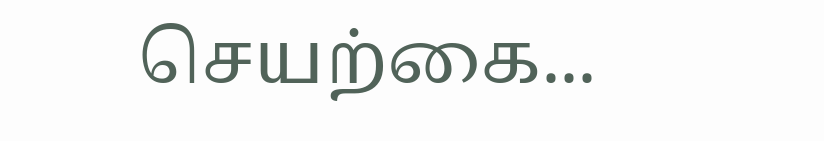செயற்கை...